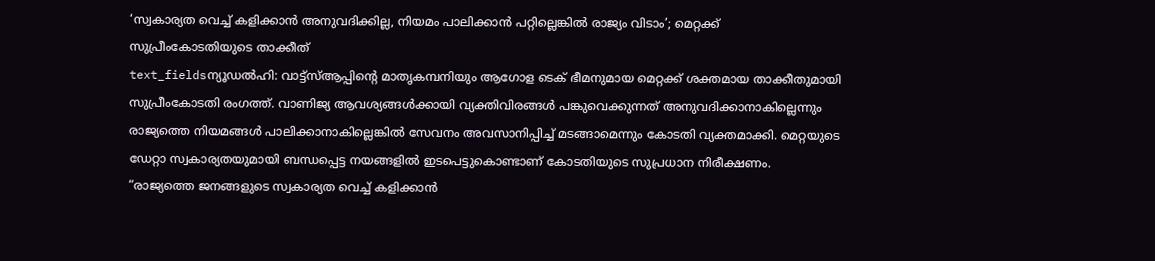‘സ്വകാര്യത വെച്ച് കളിക്കാൻ അനുവദിക്കില്ല, നിയമം പാലിക്കാൻ പറ്റില്ലെങ്കിൽ രാജ്യം വിടാം’; മെറ്റക്ക് സുപ്രീംകോടതിയുടെ താക്കീത്
text_fieldsന്യൂഡൽഹി: വാട്ട്സ്ആപ്പിന്റെ മാതൃകമ്പനിയും ആഗോള ടെക് ഭീമനുമായ മെറ്റക്ക് ശക്തമായ താക്കീതുമായി സുപ്രീംകോടതി രംഗത്ത്. വാണിജ്യ ആവശ്യങ്ങൾക്കായി വ്യക്തിവിരങ്ങൾ പങ്കുവെക്കുന്നത് അനുവദിക്കാനാകില്ലെന്നും രാജ്യത്തെ നിയമങ്ങൾ പാലിക്കാനാകില്ലെങ്കിൽ സേവനം അവസാനിപ്പിച്ച് മടങ്ങാമെന്നും കോടതി വ്യക്തമാക്കി. മെറ്റയുടെ ഡേറ്റാ സ്വകാര്യതയുമായി ബന്ധപ്പെട്ട നയങ്ങളിൽ ഇടപെട്ടുകൊണ്ടാണ് കോടതിയുടെ സുപ്രധാന നിരീക്ഷണം.
“രാജ്യത്തെ ജനങ്ങളുടെ സ്വകാര്യത വെച്ച് കളിക്കാൻ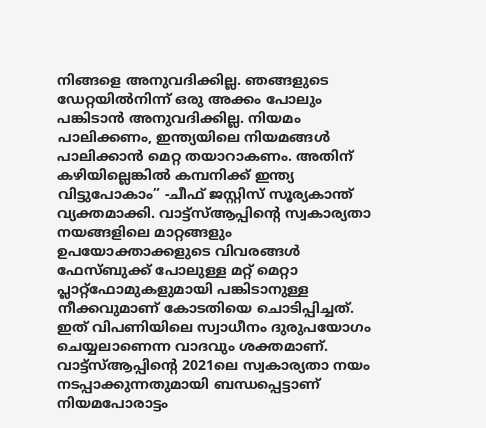നിങ്ങളെ അനുവദിക്കില്ല. ഞങ്ങളുടെ ഡേറ്റയിൽനിന്ന് ഒരു അക്കം പോലും പങ്കിടാൻ അനുവദിക്കില്ല. നിയമം പാലിക്കണം, ഇന്ത്യയിലെ നിയമങ്ങൾ പാലിക്കാൻ മെറ്റ തയാറാകണം. അതിന് കഴിയില്ലെങ്കിൽ കമ്പനിക്ക് ഇന്ത്യ വിട്ടുപോകാം” -ചീഫ് ജസ്റ്റിസ് സൂര്യകാന്ത് വ്യക്തമാക്കി. വാട്ട്സ്ആപ്പിന്റെ സ്വകാര്യതാ നയങ്ങളിലെ മാറ്റങ്ങളും ഉപയോക്താക്കളുടെ വിവരങ്ങൾ ഫേസ്ബുക്ക് പോലുള്ള മറ്റ് മെറ്റാ പ്ലാറ്റ്ഫോമുകളുമായി പങ്കിടാനുള്ള നീക്കവുമാണ് കോടതിയെ ചൊടിപ്പിച്ചത്. ഇത് വിപണിയിലെ സ്വാധീനം ദുരുപയോഗം ചെയ്യലാണെന്ന വാദവും ശക്തമാണ്.
വാട്ട്സ്ആപ്പിന്റെ 2021ലെ സ്വകാര്യതാ നയം നടപ്പാക്കുന്നതുമായി ബന്ധപ്പെട്ടാണ് നിയമപോരാട്ടം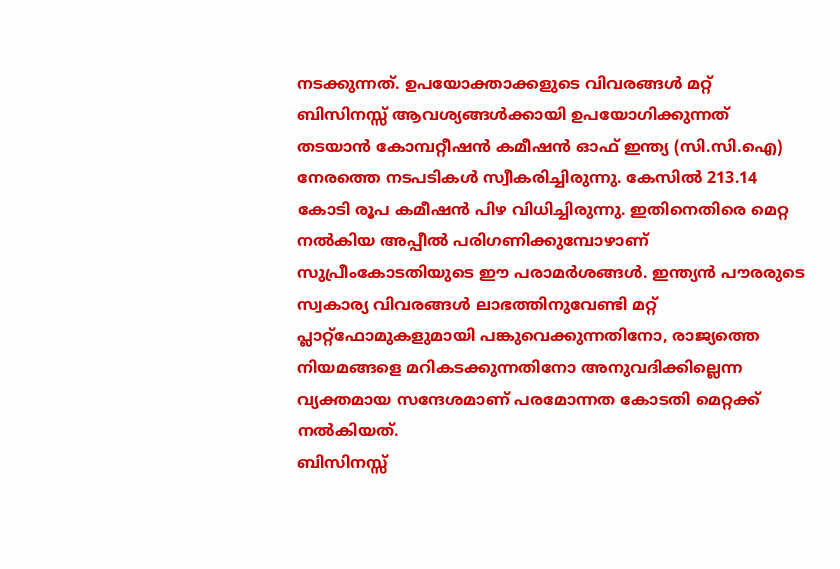നടക്കുന്നത്. ഉപയോക്താക്കളുടെ വിവരങ്ങൾ മറ്റ് ബിസിനസ്സ് ആവശ്യങ്ങൾക്കായി ഉപയോഗിക്കുന്നത് തടയാൻ കോമ്പറ്റീഷൻ കമീഷൻ ഓഫ് ഇന്ത്യ (സി.സി.ഐ) നേരത്തെ നടപടികൾ സ്വീകരിച്ചിരുന്നു. കേസിൽ 213.14 കോടി രൂപ കമീഷൻ പിഴ വിധിച്ചിരുന്നു. ഇതിനെതിരെ മെറ്റ നൽകിയ അപ്പീൽ പരിഗണിക്കുമ്പോഴാണ് സുപ്രീംകോടതിയുടെ ഈ പരാമർശങ്ങൾ. ഇന്ത്യൻ പൗരരുടെ സ്വകാര്യ വിവരങ്ങൾ ലാഭത്തിനുവേണ്ടി മറ്റ് പ്ലാറ്റ്ഫോമുകളുമായി പങ്കുവെക്കുന്നതിനോ, രാജ്യത്തെ നിയമങ്ങളെ മറികടക്കുന്നതിനോ അനുവദിക്കില്ലെന്ന വ്യക്തമായ സന്ദേശമാണ് പരമോന്നത കോടതി മെറ്റക്ക് നൽകിയത്.
ബിസിനസ്സ്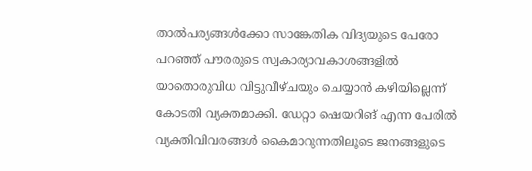താൽപര്യങ്ങൾക്കോ സാങ്കേതിക വിദ്യയുടെ പേരോ പറഞ്ഞ് പൗരരുടെ സ്വകാര്യാവകാശങ്ങളിൽ യാതൊരുവിധ വിട്ടുവീഴ്ചയും ചെയ്യാൻ കഴിയില്ലെന്ന് കോടതി വ്യക്തമാക്കി. ഡേറ്റാ ഷെയറിങ് എന്ന പേരിൽ വ്യക്തിവിവരങ്ങൾ കൈമാറുന്നതിലൂടെ ജനങ്ങളുടെ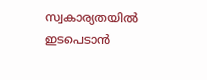സ്വകാര്യതയിൽ ഇടപെടാൻ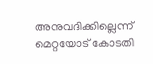അനുവദിക്കില്ലെന്ന് മെറ്റയോട് കോടതി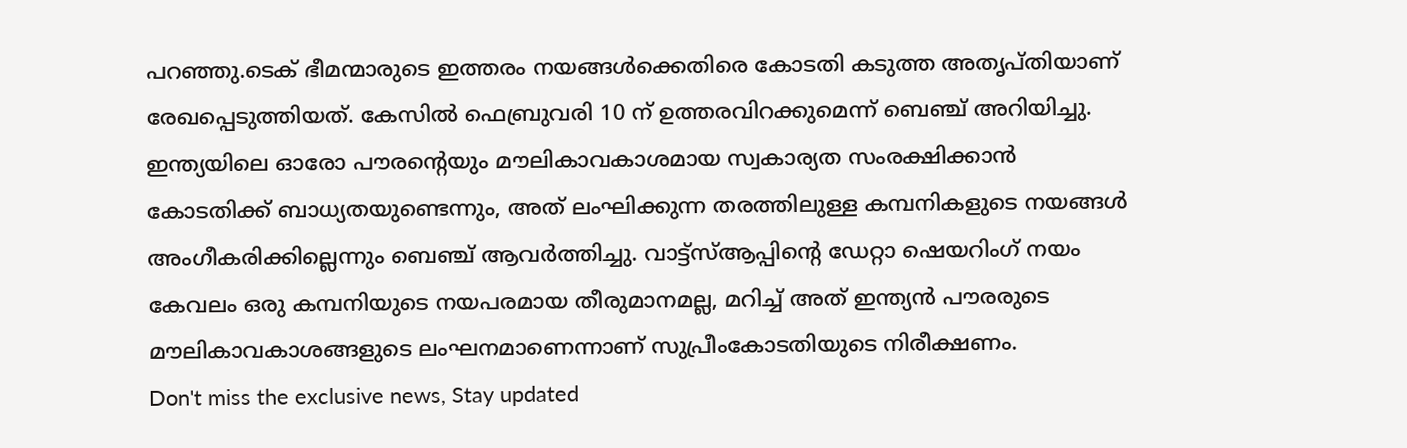പറഞ്ഞു.ടെക് ഭീമന്മാരുടെ ഇത്തരം നയങ്ങൾക്കെതിരെ കോടതി കടുത്ത അതൃപ്തിയാണ് രേഖപ്പെടുത്തിയത്. കേസിൽ ഫെബ്രുവരി 10 ന് ഉത്തരവിറക്കുമെന്ന് ബെഞ്ച് അറിയിച്ചു.
ഇന്ത്യയിലെ ഓരോ പൗരന്റെയും മൗലികാവകാശമായ സ്വകാര്യത സംരക്ഷിക്കാൻ കോടതിക്ക് ബാധ്യതയുണ്ടെന്നും, അത് ലംഘിക്കുന്ന തരത്തിലുള്ള കമ്പനികളുടെ നയങ്ങൾ അംഗീകരിക്കില്ലെന്നും ബെഞ്ച് ആവർത്തിച്ചു. വാട്ട്സ്ആപ്പിന്റെ ഡേറ്റാ ഷെയറിംഗ് നയം കേവലം ഒരു കമ്പനിയുടെ നയപരമായ തീരുമാനമല്ല, മറിച്ച് അത് ഇന്ത്യൻ പൗരരുടെ മൗലികാവകാശങ്ങളുടെ ലംഘനമാണെന്നാണ് സുപ്രീംകോടതിയുടെ നിരീക്ഷണം.
Don't miss the exclusive news, Stay updated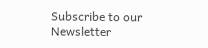Subscribe to our Newsletter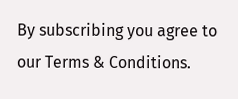By subscribing you agree to our Terms & Conditions.